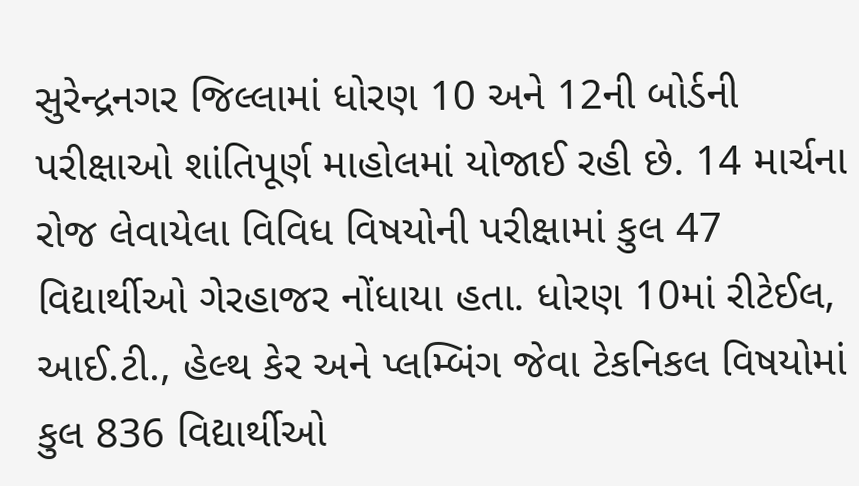સુરેન્દ્રનગર જિલ્લામાં ધોરણ 10 અને 12ની બોર્ડની પરીક્ષાઓ શાંતિપૂર્ણ માહોલમાં યોજાઈ રહી છે. 14 માર્ચના રોજ લેવાયેલા વિવિધ વિષયોની પરીક્ષામાં કુલ 47 વિદ્યાર્થીઓ ગેરહાજર નોંધાયા હતા. ધોરણ 10માં રીટેઈલ, આઈ.ટી., હેલ્થ કેર અને પ્લમ્બિંગ જેવા ટેકનિકલ વિષયોમાં કુલ 836 વિદ્યાર્થીઓ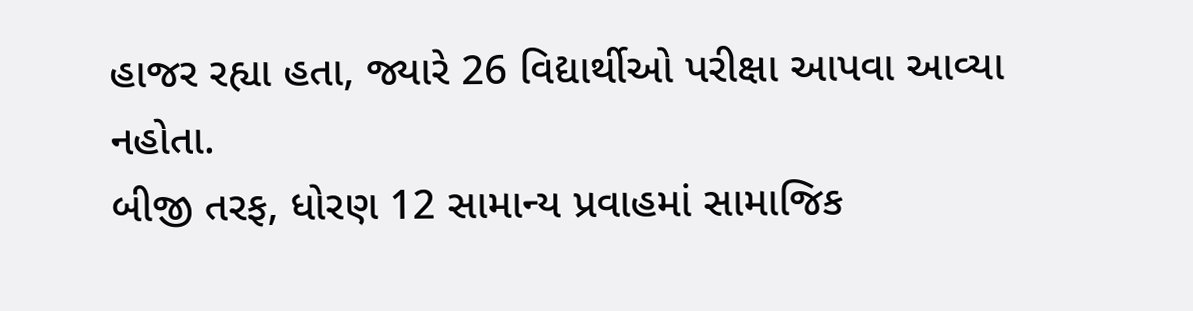હાજર રહ્યા હતા, જ્યારે 26 વિદ્યાર્થીઓ પરીક્ષા આપવા આવ્યા નહોતા.
બીજી તરફ, ધોરણ 12 સામાન્ય પ્રવાહમાં સામાજિક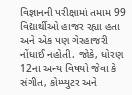વિજ્ઞાનની પરીક્ષામાં તમામ 99 વિદ્યાર્થીઓ હાજર રહ્યા હતા અને એક પણ ગેરહાજરી નોંધાઈ નહોતી. જોકે, ધોરણ 12ના અન્ય વિષયો જેવા કે સંગીત, કોમ્પ્યુટર અને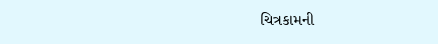ચિત્રકામની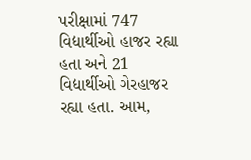પરીક્ષામાં 747 વિદ્યાર્થીઓ હાજર રહ્યા હતા અને 21 વિદ્યાર્થીઓ ગેરહાજર રહ્યા હતા. આમ,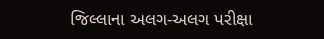જિલ્લાના અલગ-અલગ પરીક્ષા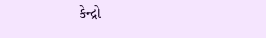કેન્દ્રો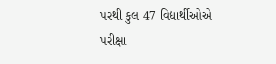પરથી કુલ 47 વિદ્યાર્થીઓએ પરીક્ષા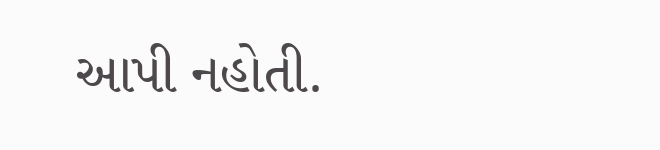આપી નહોતી.